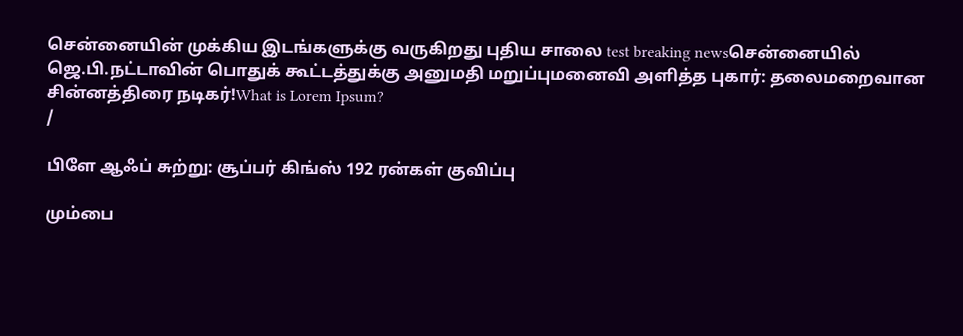சென்னையின் முக்கிய இடங்களுக்கு வருகிறது புதிய சாலை test breaking newsசென்னையில் ஜெ.பி.நட்டாவின் பொதுக் கூட்டத்துக்கு அனுமதி மறுப்புமனைவி அளித்த புகார்: தலைமறைவான சின்னத்திரை நடிகர்!What is Lorem Ipsum?
/

பிளே ஆஃப் சுற்று: சூப்பர் கிங்ஸ் 192 ரன்கள் குவிப்பு

மும்பை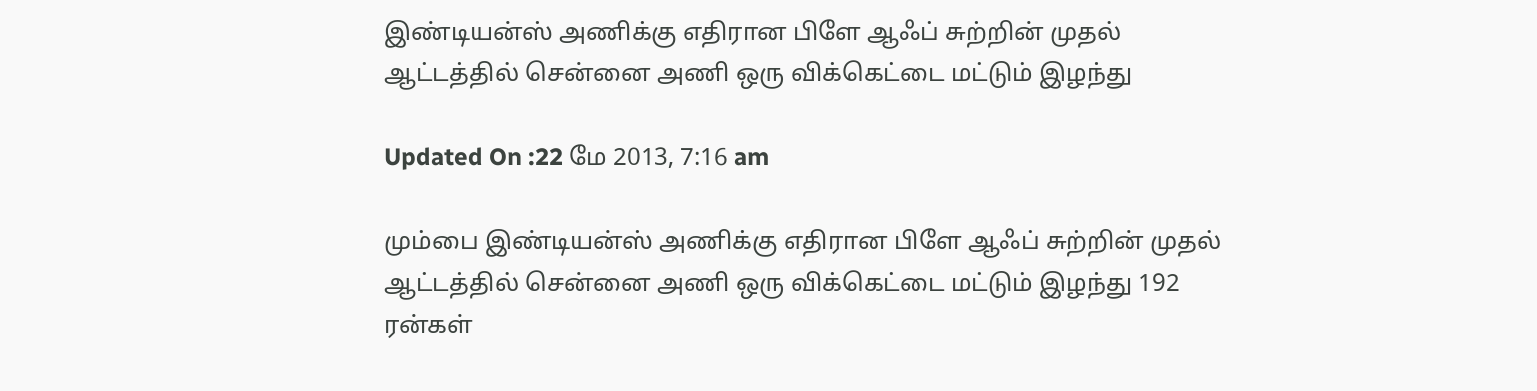இண்டியன்ஸ் அணிக்கு எதிரான பிளே ஆஃப் சுற்றின் முதல் ஆட்டத்தில் சென்னை அணி ஒரு விக்கெட்டை மட்டும் இழந்து

Updated On :22 மே 2013, 7:16 am

மும்பை இண்டியன்ஸ் அணிக்கு எதிரான பிளே ஆஃப் சுற்றின் முதல் ஆட்டத்தில் சென்னை அணி ஒரு விக்கெட்டை மட்டும் இழந்து 192 ரன்கள்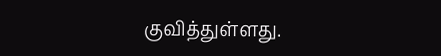குவித்துள்ளது.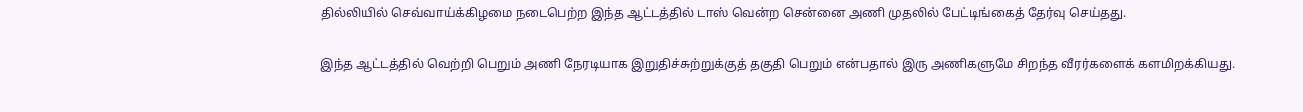தில்லியில் செவ்வாய்க்கிழமை நடைபெற்ற இந்த ஆட்டத்தில் டாஸ் வென்ற சென்னை அணி முதலில் பேட்டிங்கைத் தேர்வு செய்தது.

இந்த ஆட்டத்தில் வெற்றி பெறும் அணி நேரடியாக இறுதிச்சுற்றுக்குத் தகுதி பெறும் என்பதால் இரு அணிகளுமே சிறந்த வீரர்களைக் களமிறக்கியது.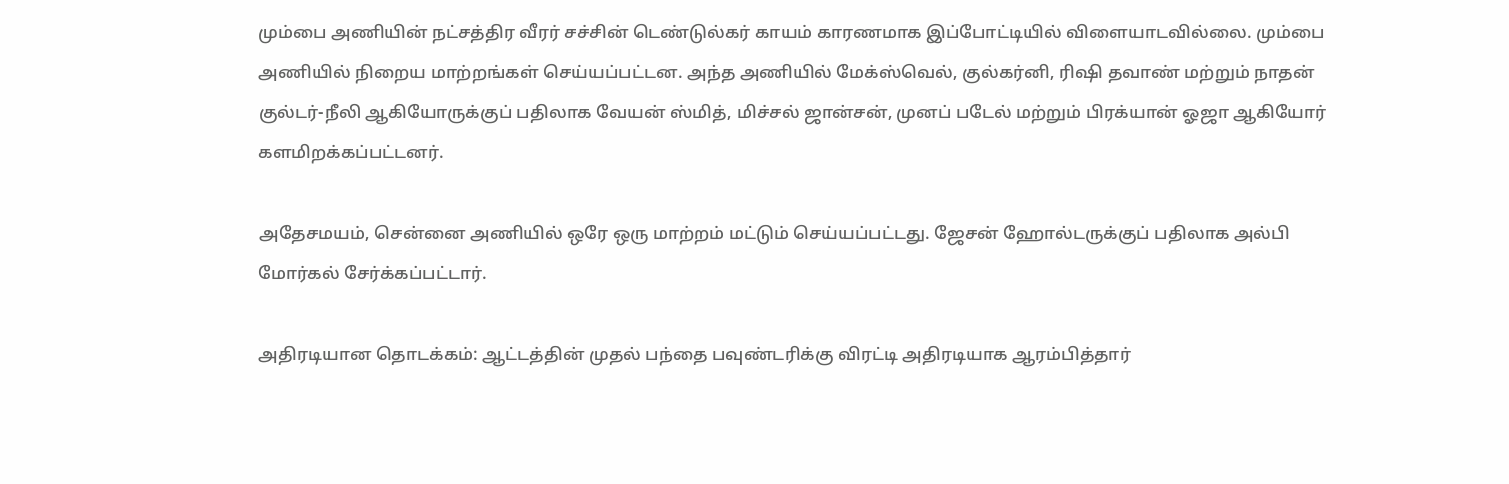மும்பை அணியின் நட்சத்திர வீரர் சச்சின் டெண்டுல்கர் காயம் காரணமாக இப்போட்டியில் விளையாடவில்லை. மும்பை அணியில் நிறைய மாற்றங்கள் செய்யப்பட்டன. அந்த அணியில் மேக்ஸ்வெல், குல்கர்னி, ரிஷி தவாண் மற்றும் நாதன் குல்டர்-நீலி ஆகியோருக்குப் பதிலாக வேயன் ஸ்மித், மிச்சல் ஜான்சன், முனப் படேல் மற்றும் பிரக்யான் ஓஜா ஆகியோர் களமிறக்கப்பட்டனர்.

அதேசமயம், சென்னை அணியில் ஒரே ஒரு மாற்றம் மட்டும் செய்யப்பட்டது. ஜேசன் ஹோல்டருக்குப் பதிலாக அல்பி மோர்கல் சேர்க்கப்பட்டார்.

அதிரடியான தொடக்கம்: ஆட்டத்தின் முதல் பந்தை பவுண்டரிக்கு விரட்டி அதிரடியாக ஆரம்பித்தார்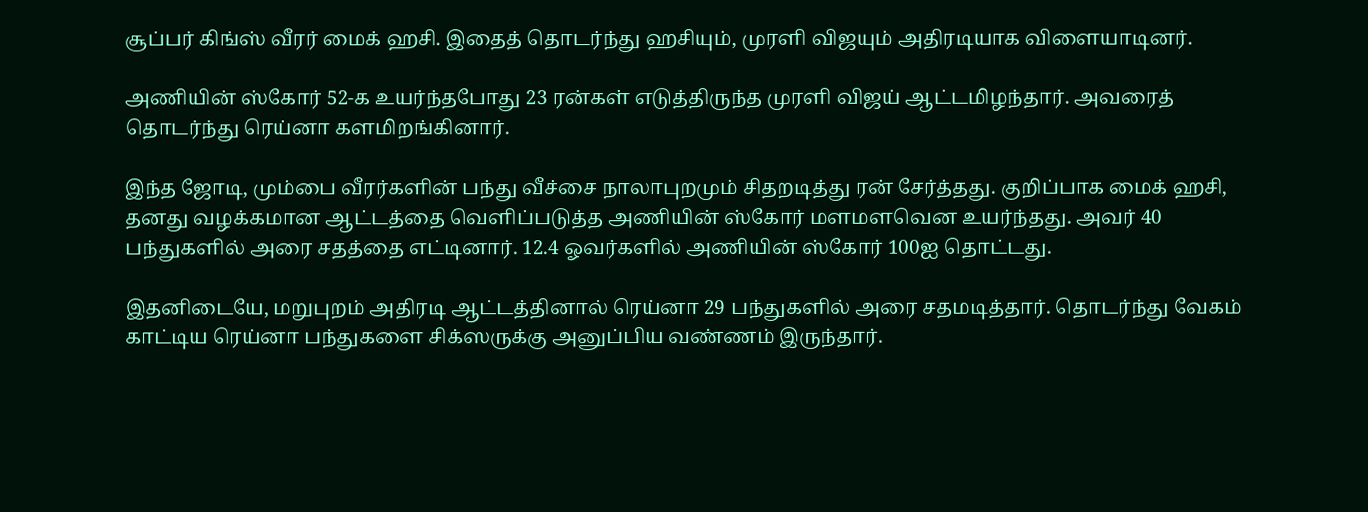சூப்பர் கிங்ஸ் வீரர் மைக் ஹசி. இதைத் தொடர்ந்து ஹசியும், முரளி விஜயும் அதிரடியாக விளையாடினர்.

அணியின் ஸ்கோர் 52-க உயர்ந்தபோது 23 ரன்கள் எடுத்திருந்த முரளி விஜய் ஆட்டமிழந்தார். அவரைத் தொடர்ந்து ரெய்னா களமிறங்கினார்.

இந்த ஜோடி, மும்பை வீரர்களின் பந்து வீச்சை நாலாபுறமும் சிதறடித்து ரன் சேர்த்தது. குறிப்பாக மைக் ஹசி, தனது வழக்கமான ஆட்டத்தை வெளிப்படுத்த அணியின் ஸ்கோர் மளமளவென உயர்ந்தது. அவர் 40 பந்துகளில் அரை சதத்தை எட்டினார். 12.4 ஓவர்களில் அணியின் ஸ்கோர் 100ஐ தொட்டது.

இதனிடையே, மறுபுறம் அதிரடி ஆட்டத்தினால் ரெய்னா 29 பந்துகளில் அரை சதமடித்தார். தொடர்ந்து வேகம் காட்டிய ரெய்னா பந்துகளை சிக்ஸருக்கு அனுப்பிய வண்ணம் இருந்தார்.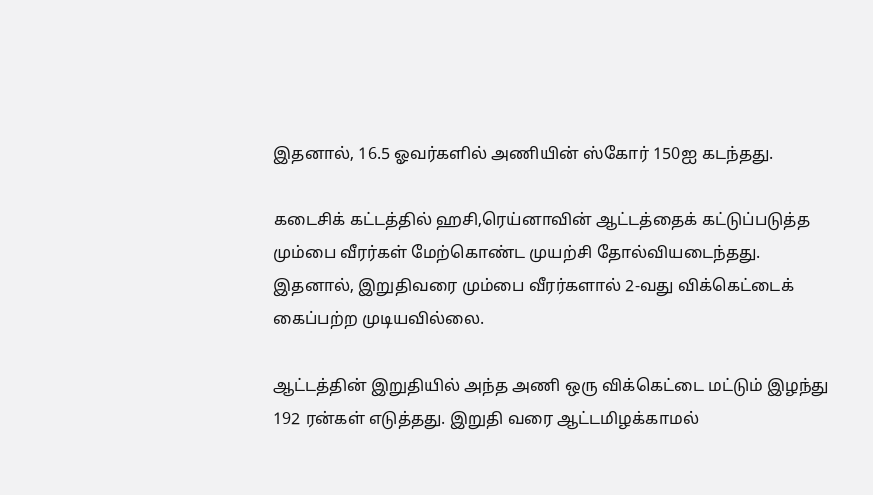இதனால், 16.5 ஓவர்களில் அணியின் ஸ்கோர் 150ஐ கடந்தது.

கடைசிக் கட்டத்தில் ஹசி,ரெய்னாவின் ஆட்டத்தைக் கட்டுப்படுத்த மும்பை வீரர்கள் மேற்கொண்ட முயற்சி தோல்வியடைந்தது. இதனால், இறுதிவரை மும்பை வீரர்களால் 2-வது விக்கெட்டைக் கைப்பற்ற முடியவில்லை.

ஆட்டத்தின் இறுதியில் அந்த அணி ஒரு விக்கெட்டை மட்டும் இழந்து 192 ரன்கள் எடுத்தது. இறுதி வரை ஆட்டமிழக்காமல்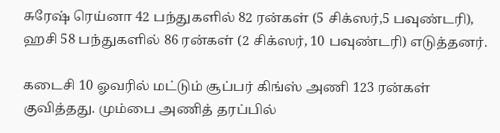சுரேஷ் ரெய்னா 42 பந்துகளில் 82 ரன்கள் (5 சிக்ஸர்,5 பவுண்டரி), ஹசி 58 பந்துகளில் 86 ரன்கள் (2 சிக்ஸர், 10 பவுண்டரி) எடுத்தனர்.

கடைசி 10 ஓவரில் மட்டும் சூப்பர் கிங்ஸ் அணி 123 ரன்கள் குவித்தது. மும்பை அணித் தரப்பில்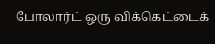போலார்ட் ஒரு விக்கெட்டைக்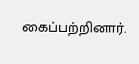கைப்பற்றினார்.